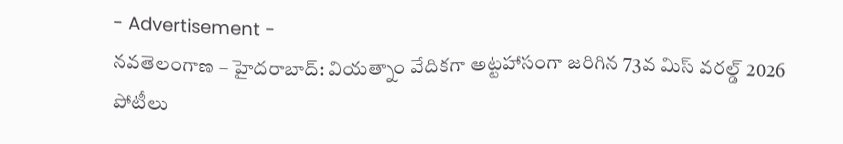- Advertisement -
నవతెలంగాణ – హైదరాబాద్: వియత్నాం వేదికగా అట్టహాసంగా జరిగిన 73వ మిస్ వరల్డ్ 2026 పోటీలు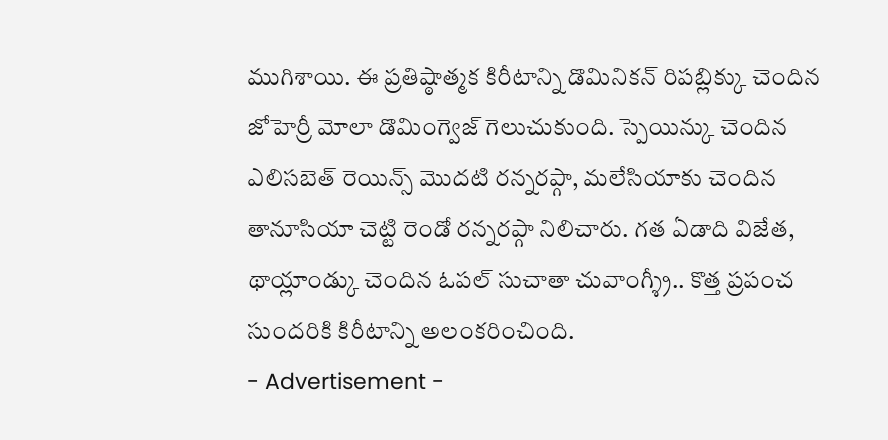ముగిశాయి. ఈ ప్రతిష్ఠాత్మక కిరీటాన్ని డొమినికన్ రిపబ్లిక్కు చెందిన జోహెర్రీ మోలా డొమింగ్వెజ్ గెలుచుకుంది. స్పెయిన్కు చెందిన ఎలిసబెత్ రెయిన్స్ మొదటి రన్నరప్గా, మలేసియాకు చెందిన తానూసియా చెట్టి రెండో రన్నరప్గా నిలిచారు. గత ఏడాది విజేత, థాయ్లాండ్కు చెందిన ఓపల్ సుచాతా చువాంగ్శ్రీ.. కొత్త ప్రపంచ సుందరికి కిరీటాన్ని అలంకరించింది.
- Advertisement -